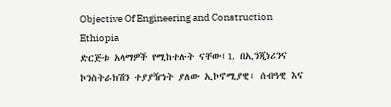Objective Of Engineering and Construction Ethiopia
ድርጅቱ አላማዎች የሚከተሉት ናቸው፤1. በኢንጂነሪንና ኮንስትራክሽን ተያያዥነት ያለው ኢኮኖሚያዊ፣ ሰብዓዊ እና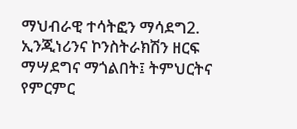ማህብራዊ ተሳትፎን ማሳደግ2. ኢንጂነሪንና ኮንስትራክሽን ዘርፍ ማሣደግና ማጎልበት፤ ትምህርትና የምርምር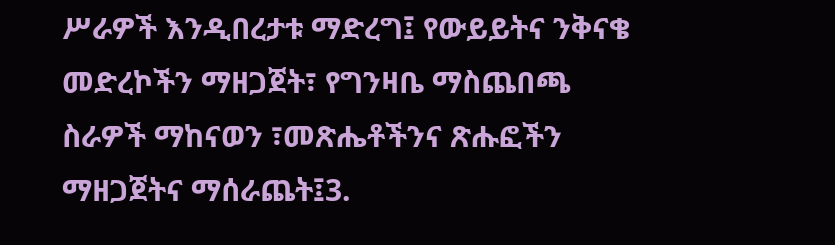ሥራዎች እንዲበረታቱ ማድረግ፤ የውይይትና ንቅናቄ መድረኮችን ማዘጋጀት፣ የግንዛቤ ማስጨበጫ ስራዎች ማከናወን ፣መጽሔቶችንና ጽሑፎችን ማዘጋጀትና ማሰራጨት፤3.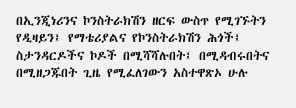በኢንጂነሪንና ኮንስትራክሽን ዘርፍ ውስጥ የሚገኙትን የዲዛይን፤ የማቴሪያልና የኮንስትራክሽን ሕጎች፤ ስታንዳርዶችና ኮዶች በሚሻሻሉበት፤ በሚዳብሩበትና በሚዘጋጁበት ጊዜ የሚፈለገውን አስተዋጽኦ ሁሉ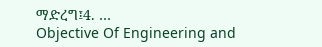ማድረግ፤4. …
Objective Of Engineering and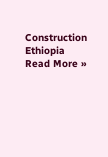Construction Ethiopia Read More »